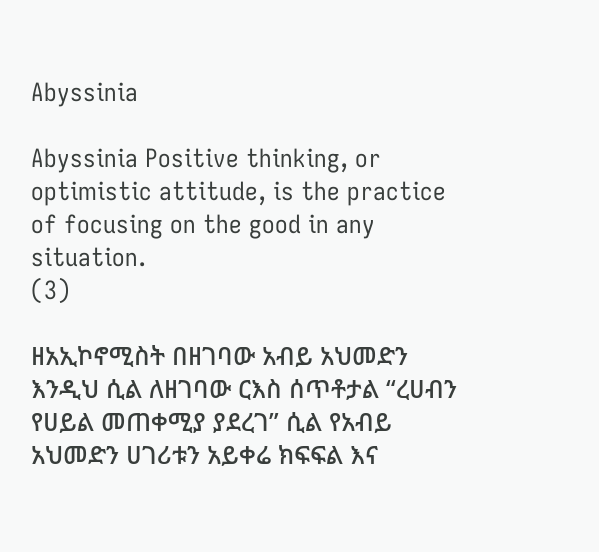Abyssinia

Abyssinia Positive thinking, or optimistic attitude, is the practice of focusing on the good in any situation.
(3)

ዘአኢኮኖሚስት በዘገባው አብይ አህመድን እንዲህ ሲል ለዘገባው ርእስ ሰጥቶታል “ረሀብን የሀይል መጠቀሚያ ያደረገ” ሲል የአብይ አህመድን ሀገሪቱን አይቀሬ ክፍፍል እና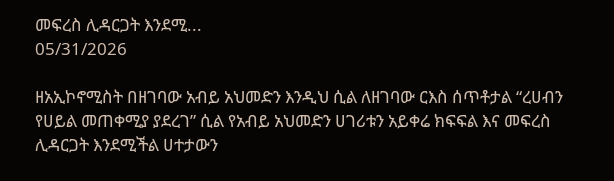መፍረስ ሊዳርጋት እንደሚ...
05/31/2026

ዘአኢኮኖሚስት በዘገባው አብይ አህመድን እንዲህ ሲል ለዘገባው ርእስ ሰጥቶታል “ረሀብን የሀይል መጠቀሚያ ያደረገ” ሲል የአብይ አህመድን ሀገሪቱን አይቀሬ ክፍፍል እና መፍረስ ሊዳርጋት እንደሚችል ሀተታውን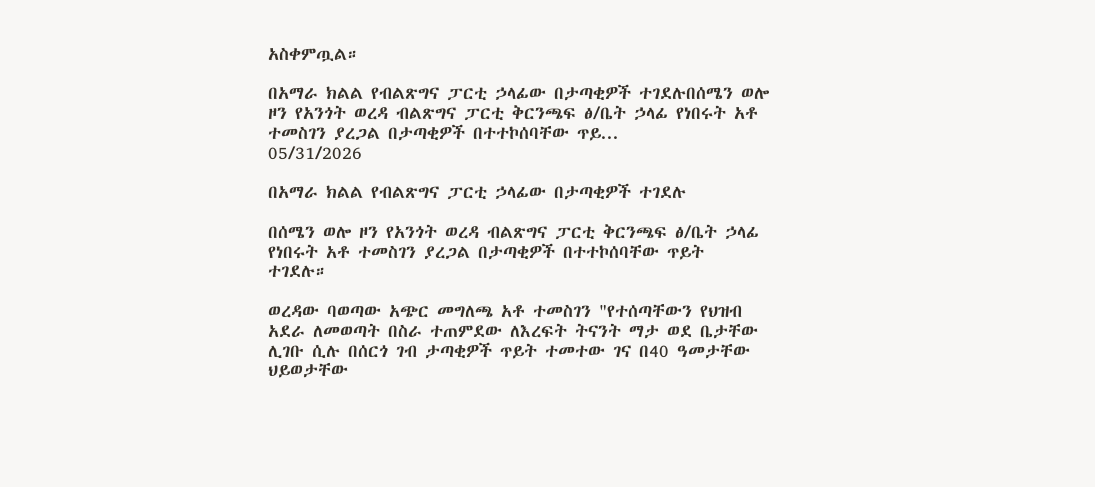አስቀምጧል።

በአማራ ክልል የብልጽግና ፓርቲ ኃላፊው በታጣቂዎች ተገደሉበሰሜን ወሎ ዞን የአንጎት ወረዳ ብልጽግና ፓርቲ ቅርንጫፍ ፅ/ቤት ኃላፊ የነበሩት አቶ ተመስገን ያረጋል በታጣቂዎች በተተኮሰባቸው ጥይ...
05/31/2026

በአማራ ክልል የብልጽግና ፓርቲ ኃላፊው በታጣቂዎች ተገደሉ

በሰሜን ወሎ ዞን የአንጎት ወረዳ ብልጽግና ፓርቲ ቅርንጫፍ ፅ/ቤት ኃላፊ የነበሩት አቶ ተመስገን ያረጋል በታጣቂዎች በተተኮሰባቸው ጥይት ተገደሉ።

ወረዳው ባወጣው አጭር መግለጫ አቶ ተመስገን "የተሰጣቸውን የህዝብ አደራ ለመወጣት በስራ ተጠምደው ለእረፍት ትናንት ማታ ወደ ቤታቸው ሊገቡ ሲሉ በሰርጎ ገብ ታጣቂዎች ጥይት ተመተው ገና በ40 ዓመታቸው ህይወታቸው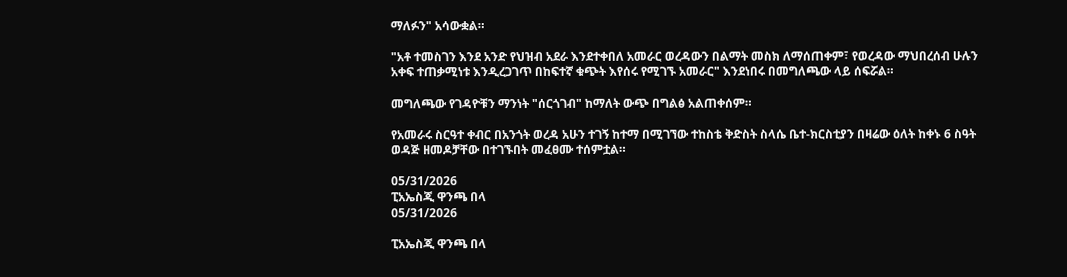ማለፉን" አሳውቋል።

"አቶ ተመስገን እንደ አንድ የህዝብ አደራ እንደተቀበለ አመራር ወረዳውን በልማት መስክ ለማሰጠቀም፣ የወረዳው ማህበረሰብ ሁሉን አቀፍ ተጠቃሚነቱ እንዲረጋገጥ በከፍተኛ ቁጭት እየሰሩ የሚገኙ አመራር" እንደነበሩ በመግለጫው ላይ ሰፍሯል።

መግለጫው የገዳዮቹን ማንነት "ሰርጎገብ" ከማለት ውጭ በግልፅ አልጠቀሰም።

የአመራሩ ስርዓተ ቀብር በአንጎት ወረዳ አሁን ተገኝ ከተማ በሚገኘው ተከስቴ ቅድስት ስላሴ ቤተ-ክርስቲያን በዛሬው ዕለት ከቀኑ 6 ስዓት ወዳጅ ዘመዶቻቸው በተገኙበት መፈፀሙ ተሰምቷል።

05/31/2026
ፒአኤስጂ ዋንጫ በላ
05/31/2026

ፒአኤስጂ ዋንጫ በላ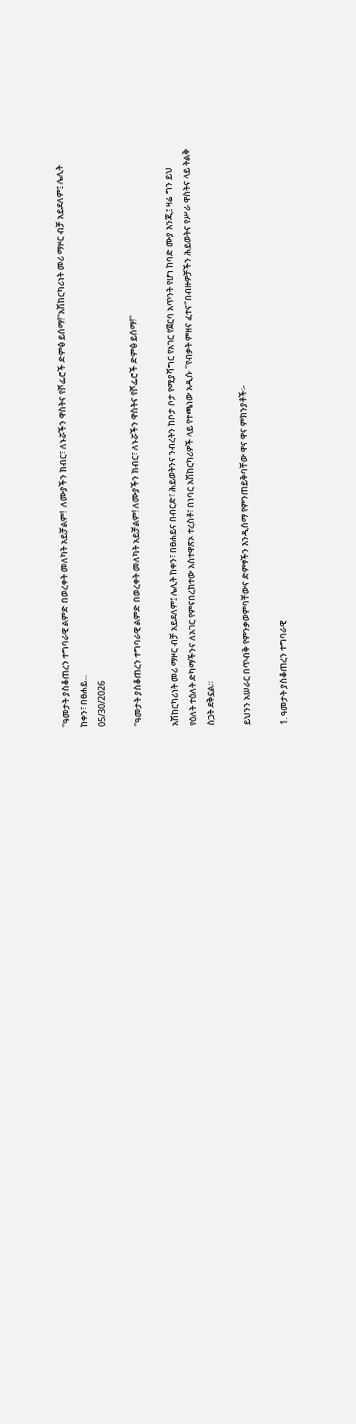''ዓመታት ያስቆጠረን ተግባራዊ ልምድ በወረቀት መለካት አይቻልም!  ለሙያችን ክብር፣ ለኑሯችን ዋስትና የሾፌሮች ድምፅ ይሰማ!''አሽከርካሪነት መሪ ማዞር ብቻ አይደለም፤ ሌሊት ከቀን፣ በፀሐይ...
05/30/2026

''ዓመታት ያስቆጠረን ተግባራዊ ልምድ በወረቀት መለካት አይቻልም! ለሙያችን ክብር፣ ለኑሯችን ዋስትና የሾፌሮች ድምፅ ይሰማ!''

አሽከርካሪነት መሪ ማዞር ብቻ አይደለም፤ ሌሊት ከቀን፣ በፀሐይና በብርድ፣ ሕይወትንና ንብረትን ከቦታ ቦታ የሚያሻግር የአገር የጀርባ አጥንት የሆነ ከባድ ሙያ እንጂ፤ ዛሬ ግን ይህ የዕለት ተዕለት ድካማችንና ለአገር የምናበረክተው አስተዋጽኦ ተረስቶ፣ በነባር አሽከርካሪዎች ላይ የተጫነው አዲሱ ''የብቃት ምዘና ፈተና"በብዙዎቻችን ሕይወትና የሥራ ዋስትና ላይ ትልቅ ስጋት ደቅኗል።

ይህንን አሠራር በጥብቅ የምንቃወምባቸውና ድምፃችን እንዲሰማ የምንጠይቅባቸው ዋና ዋና ምክንያቶች፡-

1. ዓመታት ያስቆጠረን ተግባራዊ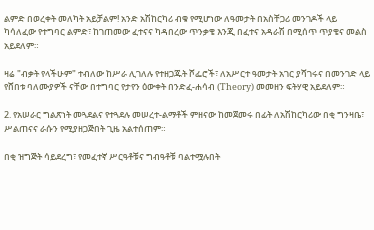ልምድ በወረቀት መለካት አይቻልም! አንድ አሽከርካሪ ብቁ የሚሆነው ለዓመታት በአስቸጋሪ መንገዶች ላይ ካሳለፈው የተግባር ልምድ፣ ከገጠመው ፈተናና ካዳበረው ጥንቃቄ እንጂ በፈተና አዳራሽ በሚሰጥ ጥያቄና መልስ አይደለም።

ዛሬ "ብቃት የላችሁም" ተብለው ከሥራ ሊገለሉ የተዘጋጁት ሾፌሮች፣ ለአሥርተ ዓመታት አገር ያሻገሩና በመንገድ ላይ የሸበቱ ባለሙያዎች ናቸው በተግባር የታየን ዕውቀት በንድፈ-ሐሳብ (Theory) መመዘን ፍትሃዊ አይደለም።

2. የአሠራር ግልጽነት መጓደልና የተጓደሉ መሠረተ-ልማቶች ምዘናው ከመጀመሩ በፊት ለአሽከርካሪው በቂ ግንዛቤ፣ ሥልጠናና ራሱን የሚያዘጋጅበት ጊዜ አልተሰጠም።

በቂ ዝግጅት ሳይደረግ፣ የመፈተኛ ሥርዓቶቹና ግብዓቶቹ ባልተሟሉበት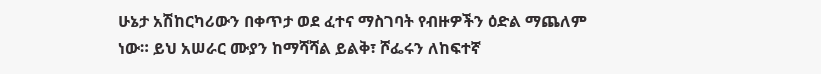ሁኔታ አሽከርካሪውን በቀጥታ ወደ ፈተና ማስገባት የብዙዎችን ዕድል ማጨለም ነው። ይህ አሠራር ሙያን ከማሻሻል ይልቅ፣ ሾፌሩን ለከፍተኛ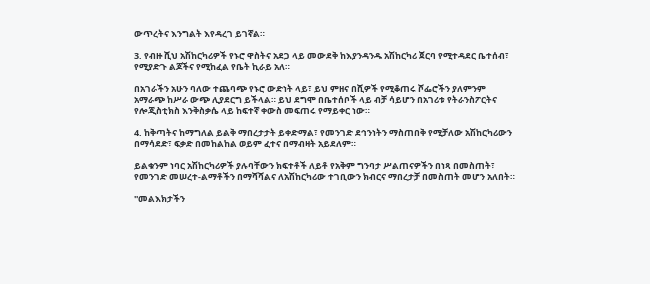ውጥረትና እንግልት እየዳረገ ይገኛል።

3. የብዙ ሺህ አሽከርካሪዎች የኑሮ ዋስትና አደጋ ላይ መውደቅ ከእያንዳንዱ አሽከርካሪ ጀርባ የሚተዳደር ቤተሰብ፣ የሚያድጉ ልጆችና የሚከፈል የቤት ኪራይ አለ።

በአገራችን አሁን ባለው ተጨባጭ የኑሮ ውድነት ላይ፣ ይህ ምዘና በሺዎች የሚቆጠሩ ሾፌሮችን ያለምንም አማራጭ ከሥራ ውጭ ሊያደርግ ይችላል። ይህ ደግሞ በቤተሰቦች ላይ ብቻ ሳይሆን በአገሪቱ የትራንስፖርትና የሎጂስቲክስ እንቅስቃሴ ላይ ከፍተኛ ቀውስ መፍጠሩ የማይቀር ነው።

4. ከቅጣትና ከማግለል ይልቅ ማበረታታት ይቀድማል፣ የመንገድ ደኅንነትን ማስጠበቅ የሚቻለው አሽከርካሪውን በማሳደድ፣ ፍቃድ በመከልከል ወይም ፈተና በማብዛት አይደለም።

ይልቁንም ነባር አሽከርካሪዎች ያሉባቸውን ክፍተቶች ለይቶ የአቅም ግንባታ ሥልጠናዎችን በነጻ በመስጠት፣ የመንገድ መሠረተ-ልማቶችን በማሻሻልና ለአሽከርካሪው ተገቢውን ክብርና ማበረታቻ በመስጠት መሆን አለበት።

''መልእክታችን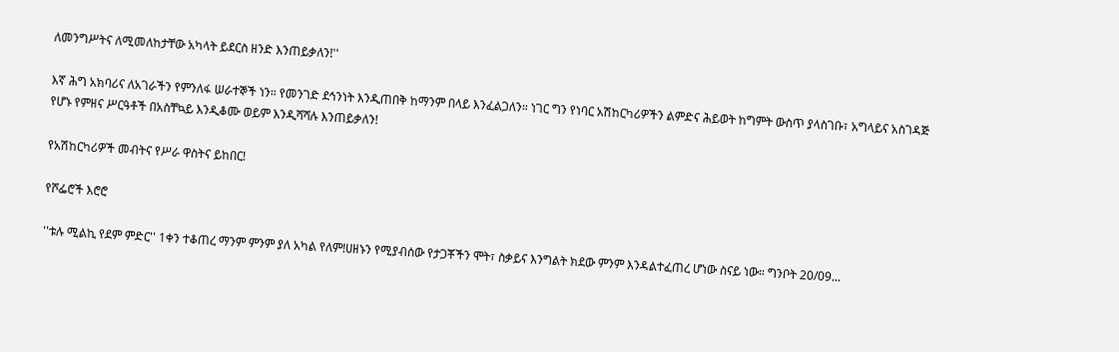ለመንግሥትና ለሚመለከታቸው አካላት ይደርስ ዘንድ እንጠይቃለን!''

እኛ ሕግ አክባሪና ለአገራችን የምንለፋ ሠራተኞች ነን። የመንገድ ደኅንነት እንዲጠበቅ ከማንም በላይ እንፈልጋለን። ነገር ግን የነባር አሽከርካሪዎችን ልምድና ሕይወት ከግምት ውስጥ ያላስገቡ፣ አግላይና አስገዳጅ የሆኑ የምዘና ሥርዓቶች በአስቸኳይ እንዲቆሙ ወይም እንዲሻሻሉ እንጠይቃለን!

የአሽከርካሪዎች መብትና የሥራ ዋስትና ይከበር!

የሾፌሮች እሮሮ

''ቱሉ ሚልኪ የደም ምድር'' 1ቀን ተቆጠረ ማንም ምንም ያለ አካል የለም!ሀዘኑን የሚያብሰው የታጋቾችን ሞት፣ ስቃይና እንግልት ክደው ምንም እንዳልተፈጠረ ሆነው ስናይ ነው። ግንቦት 20/09...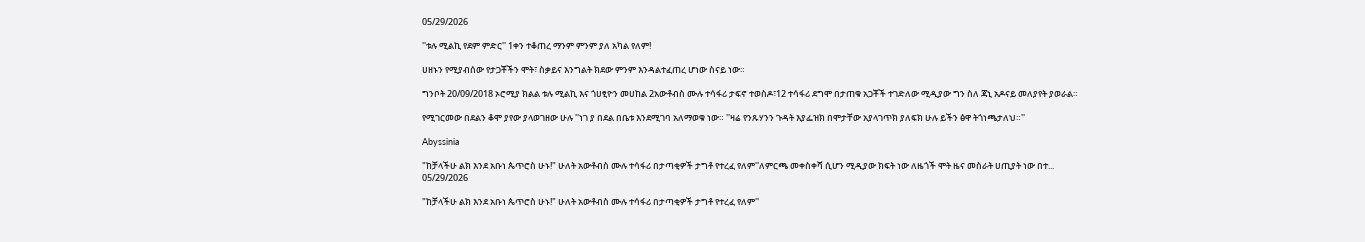05/29/2026

''ቱሉ ሚልኪ የደም ምድር'' 1ቀን ተቆጠረ ማንም ምንም ያለ አካል የለም!

ሀዘኑን የሚያብሰው የታጋቾችን ሞት፣ ስቃይና እንግልት ክደው ምንም እንዳልተፈጠረ ሆነው ስናይ ነው።

ግንቦት 20/09/2018 ኦሮሚያ ክልል ቱሉ ሚልኪ እና ጎሀፂዮን መሀከል 2አውቶብስ ሙሉ ተሳፋሪ ታፍኖ ተወስዶ፣12 ተሳፋሪ ደግሞ በታጠቁ አጋቾች ተገድለው ሚዲያው ግን ስለ ጃኒ አዶናይ መለያየት ያወራል።

የሚገርመው በደልን ቆሞ ያየው ያላወገዘው ሁሉ ''ነገ ያ በደል በቤቱ እንደሚገባ አለማወቁ ነው። ''ዛሬ የንጹሃንን ጉዳት እያፌዝክ በሞታቸው አያላገጥክ ያለፍክ ሁሉ ይችን ፅዋ ትጎነጫታለህ።''

Abyssinia

"ከቻላችሁ ልክ እንደ አቡነ ጴጥሮስ ሁኑ!" ሁለት አውቶብስ ሙሉ ተሳፋሪ በታጣቂዎች ታግቶ የተረፈ የለም''ለምርጫ መቀስቀሻ ሲሆን ሚዲያው ክፍት ነው ለዜጎች ሞት ዜና መስራት ሀጢያት ነው በተ...
05/29/2026

"ከቻላችሁ ልክ እንደ አቡነ ጴጥሮስ ሁኑ!" ሁለት አውቶብስ ሙሉ ተሳፋሪ በታጣቂዎች ታግቶ የተረፈ የለም''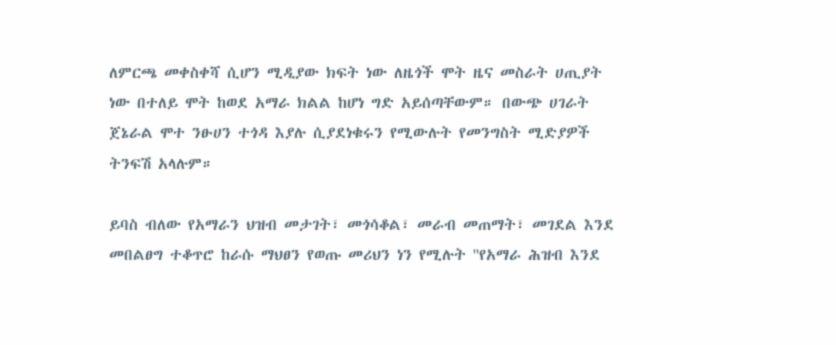ለምርጫ መቀስቀሻ ሲሆን ሚዲያው ክፍት ነው ለዜጎች ሞት ዜና መስራት ሀጢያት ነው በተለይ ሞት ከወደ አማራ ክልል ከሆነ ግድ አይሰጣቸውም። በውጭ ሀገራት ጀኔራል ሞተ ንፁሀን ተጎዳ እያሉ ሲያደነቁሩን የሚውሉት የመንግስት ሚድያዎች ትንፍሽ አላሉም።

ይባስ ብለው የአማራን ህዝብ መታገት፣ መጎሳቆል፣ መራብ መጠማት፣ መገደል እንደ መበልፀግ ተቆጥሮ ከራሱ ማህፀን የወጡ መሪህን ነን የሚሉት ''የአማራ ሕዝብ እንደ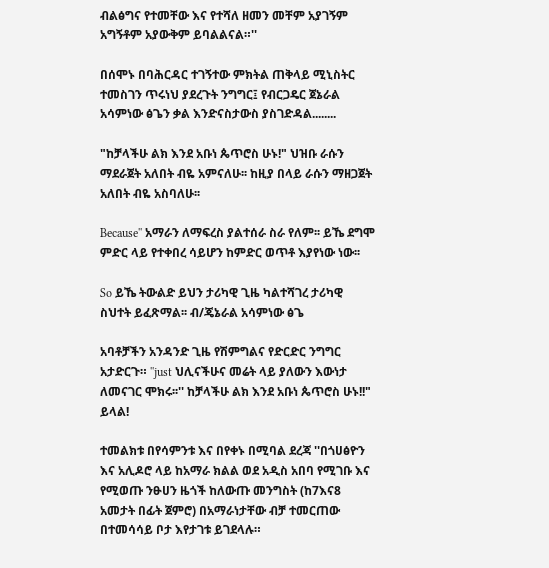ብልፅግና የተመቸው እና የተሻለ ዘመን መቸም አያገኝም አግኝቶም አያውቅም ይባልልናል።''

በሰሞኑ በባሕርዳር ተገኝተው ምክትል ጠቅላይ ሚኒስትር ተመስገን ጥሩነህ ያደረጉት ንግግር፤ የብርጋዴር ጀኔራል አሳምነው ፅጌን ቃል እንድናስታውስ ያስገድዳል........

"ከቻላችሁ ልክ እንደ አቡነ ጴጥሮስ ሁኑ!" ህዝቡ ራሱን ማደራጀት አለበት ብዬ አምናለሁ፡፡ ከዚያ በላይ ራሱን ማዘጋጀት አለበት ብዬ አስባለሁ፡፡

Because'' አማራን ለማፍረስ ያልተሰራ ስራ የለም፡፡ ይኼ ደግሞ ምድር ላይ የተቀበረ ሳይሆን ከምድር ወጥቶ እያየነው ነው፡፡

So ይኼ ትውልድ ይህን ታሪካዊ ጊዜ ካልተሻገረ ታሪካዊ ስህተት ይፈጽማል፡፡ ብ/ጄኔራል አሳምነው ፅጌ

አባቶቻችን አንዳንድ ጊዜ የሽምግልና የድርድር ንግግር አታድርጉ። ''just ህሊናችሁና መሬት ላይ ያለውን እውነታ ለመናገር ሞክሩ፡፡'' ከቻላችሁ ልክ እንደ አቡነ ጴጥሮስ ሁኑ!!" ይላል!

ተመልክቱ በየሳምንቱ እና በየቀኑ በሚባል ደረጃ ''በጎሀፅዮን እና አሊዶሮ ላይ ከአማራ ክልል ወደ አዲስ አበባ የሚገቡ እና የሚወጡ ንፁሀን ዜጎች ከለውጡ መንግስት (ከ7እና8 አመታት በፊት ጀምሮ) በአማራነታቸው ብቻ ተመርጠው በተመሳሳይ ቦታ እየታገቱ ይገደላሉ።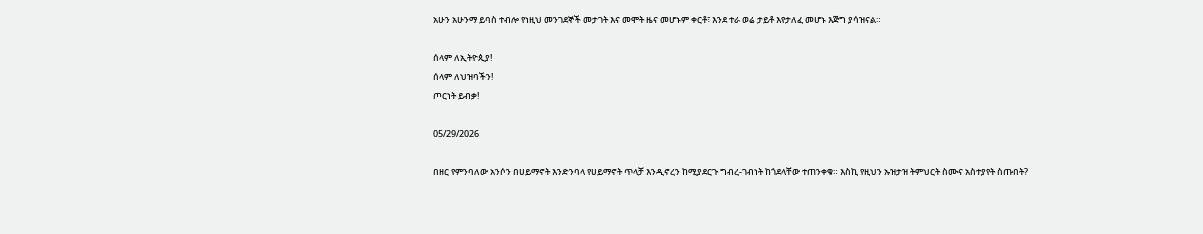አሁን አሁንማ ይባስ ተብሎ የነዚህ መንገደኞች መታገት እና መሞት ዜና መሆኑም ቀርቶ፣ እንደ ተራ ወሬ ታይቶ እየታለፈ መሆኑ እጅግ ያሳዝናል።

ሰላም ለኢትዮጲያ!
ሰላም ለህዝባችን!
ጦርነት ይብቃ!

05/29/2026

በዘር የምንባለው አንሶን በሀይማኖት እንድንባላ የሀይማኖት ጥላቻ እንዲኖረን ከሚያደርጉ ግብረ-ገብነት ከጎደላቸው ተጠንቀቁ። እስኪ የዚህን ኡዝታዝ ትምህርት ስሙና አስተያየት ስጡበት?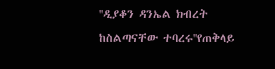''ዲያቆን ዳንኤል ክብረት ከስልጣናቸው ተባረሩ''የጠቅላይ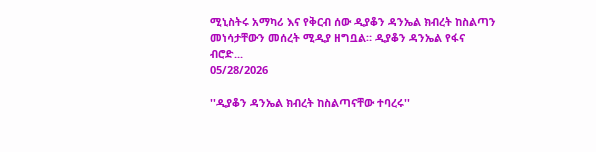ሚኒስትሩ አማካሪ እና የቅርብ ሰው ዲያቆን ዳንኤል ክብረት ከስልጣን መነሳታቸውን መሰረት ሚዲያ ዘግቧል። ዲያቆን ዳንኤል የፋና ብሮድ...
05/28/2026

''ዲያቆን ዳንኤል ክብረት ከስልጣናቸው ተባረሩ''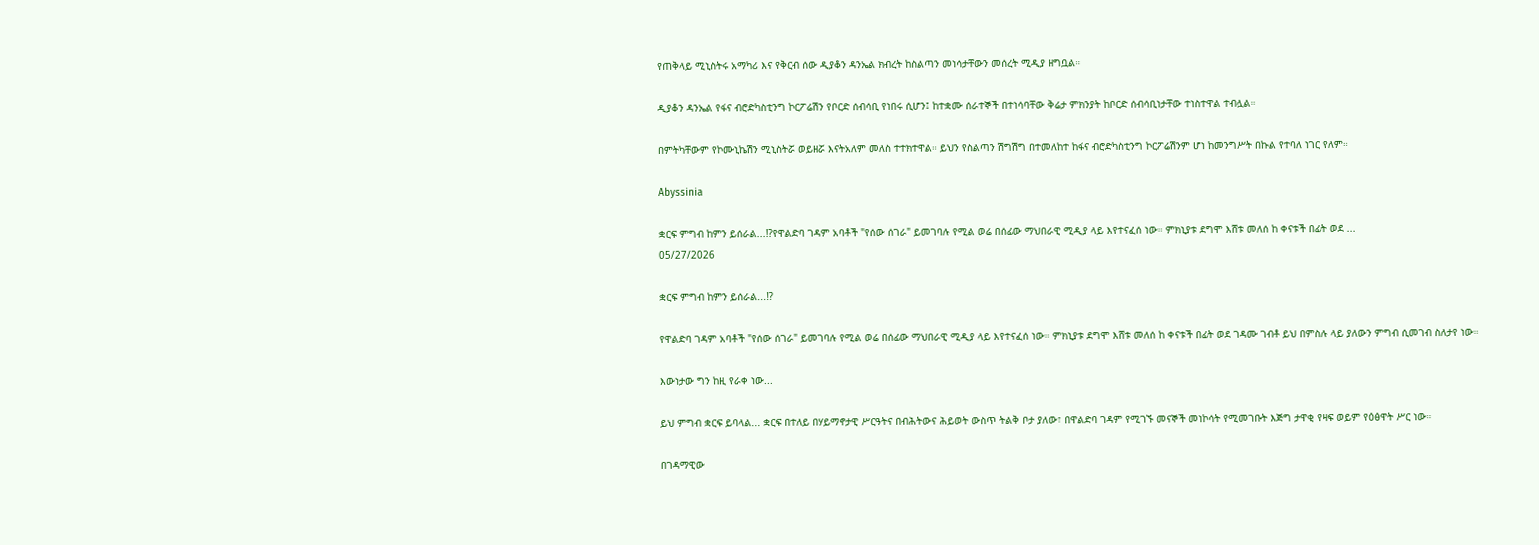የጠቅላይ ሚኒስትሩ አማካሪ እና የቅርብ ሰው ዲያቆን ዳንኤል ክብረት ከስልጣን መነሳታቸውን መሰረት ሚዲያ ዘግቧል።

ዲያቆን ዳንኤል የፋና ብሮድካስቲንግ ኮርፖሬሽን የቦርድ ሰብሳቢ የነበሩ ሲሆን፤ ከተቋሙ ሰራተኞች በተነሳባቸው ቅሬታ ምክንያት ከቦርድ ሰብሳቢነታቸው ተነስተዋል ተብሏል።

በምትካቸውም የኮሙኒኬሽን ሚኒስትሯ ወይዘሯ እናትአለም መለስ ተተክተዋል። ይህን የስልጣን ሽግሽግ በተመለከተ ከፋና ብሮድካስቲንግ ኮርፖሬሽንም ሆነ ከመንግሥት በኩል የተባለ ነገር የለም።

Abyssinia

ቋርፍ ምግብ ከምን ይሰራል...⁉የዋልድባ ገዳም አባቶች "የሰው ሰገራ" ይመገባሉ የሚል ወሬ በሰፊው ማህበራዊ ሚዲያ ላይ እየተናፈሰ ነው። ምክኒያቱ ደግሞ እሸቱ መለሰ ከ ቀናቱች በፊት ወደ ...
05/27/2026

ቋርፍ ምግብ ከምን ይሰራል...⁉

የዋልድባ ገዳም አባቶች "የሰው ሰገራ" ይመገባሉ የሚል ወሬ በሰፊው ማህበራዊ ሚዲያ ላይ እየተናፈሰ ነው። ምክኒያቱ ደግሞ እሸቱ መለሰ ከ ቀናቱች በፊት ወደ ገዳሙ ገብቶ ይህ በምስሉ ላይ ያለውን ምግብ ሲመገብ ስለታየ ነው።

እውነታው ግን ከዚ የራቀ ነው...

ይህ ምግብ ቋርፍ ይባላል... ቋርፍ በተለይ በሃይማኖታዊ ሥርዓትና በብሕትውና ሕይወት ውስጥ ትልቅ ቦታ ያለው፣ በዋልድባ ገዳም የሚገኙ መናኞች መነኮሳት የሚመገቡት እጅግ ታዋቂ የዛፍ ወይም የዕፅዋት ሥር ነው።

በገዳማዊው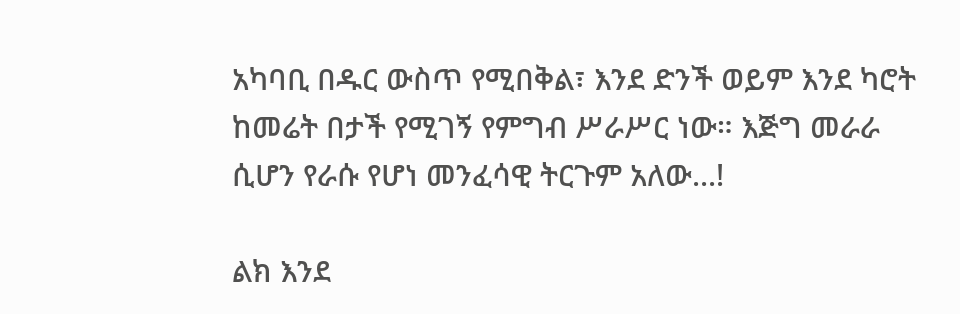አካባቢ በዱር ውስጥ የሚበቅል፣ እንደ ድንች ወይም እንደ ካሮት ከመሬት በታች የሚገኝ የምግብ ሥራሥር ነው። እጅግ መራራ ሲሆን የራሱ የሆነ መንፈሳዊ ትርጉም አለው...!

ልክ እንደ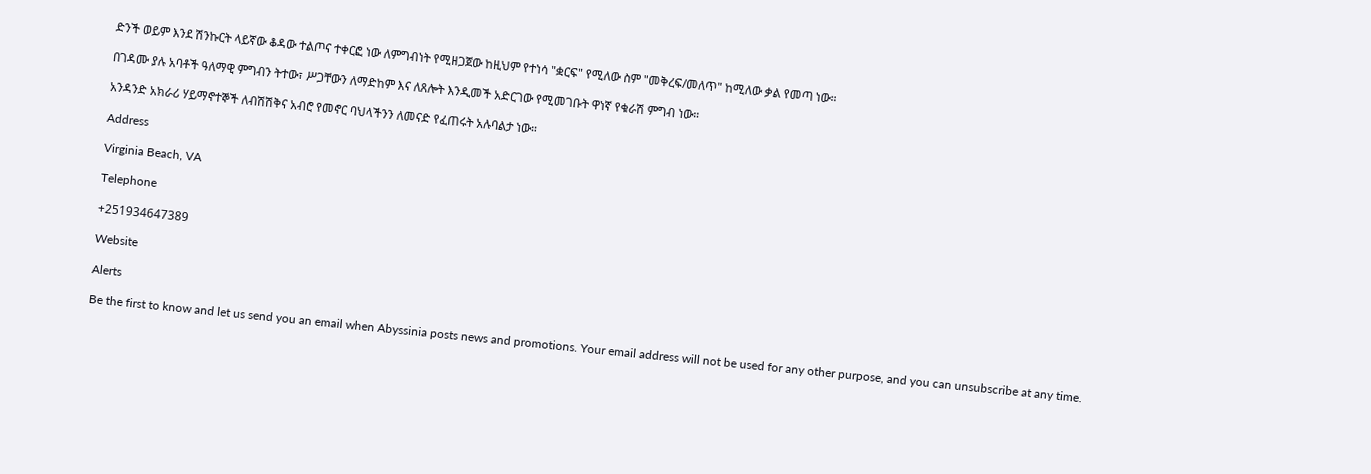ድንች ወይም እንደ ሽንኩርት ላይኛው ቆዳው ተልጦና ተቀርፎ ነው ለምግብነት የሚዘጋጀው ከዚህም የተነሳ "ቋርፍ" የሚለው ስም "መቅረፍ/መለጥ" ከሚለው ቃል የመጣ ነው።

በገዳሙ ያሉ አባቶች ዓለማዊ ምግብን ትተው፣ ሥጋቸውን ለማድከም እና ለጸሎት እንዲመች አድርገው የሚመገቡት ዋነኛ የቁራሽ ምግብ ነው።

አንዳንድ አክራሪ ሃይማኖተኞች ለብሽሽቅና አብሮ የመኖር ባህላችንን ለመናድ የፈጠሩት አሉባልታ ነው።

Address

Virginia Beach, VA

Telephone

+251934647389

Website

Alerts

Be the first to know and let us send you an email when Abyssinia posts news and promotions. Your email address will not be used for any other purpose, and you can unsubscribe at any time.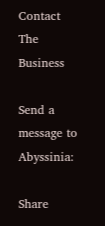Contact The Business

Send a message to Abyssinia:

Share